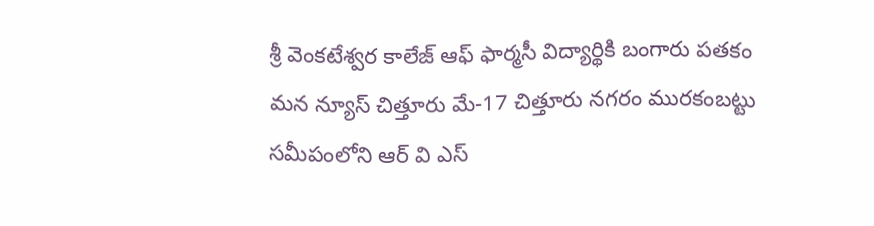శ్రీ వెంకటేశ్వర కాలేజ్ ఆఫ్ ఫార్మసీ విద్యార్థికి బంగారు పతకం
మన న్యూస్ చిత్తూరు మే-17 చిత్తూరు నగరం మురకంబట్టు సమీపంలోని ఆర్ వి ఎస్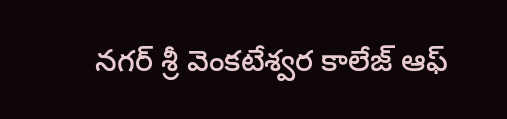నగర్ శ్రీ వెంకటేశ్వర కాలేజ్ ఆఫ్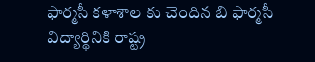ఫార్మసీ కళాశాల కు చెందిన బి ఫార్మసీ విద్యార్థినికి రాష్ట్ర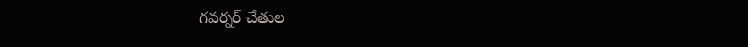గవర్నర్ చేతుల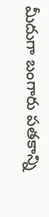మీదుగా బంగారు పతకాన్ని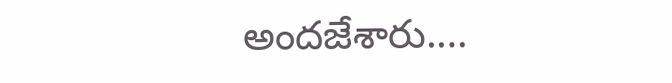అందజేశారు.…